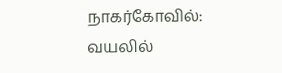நாகர்கோவில்: வயலில்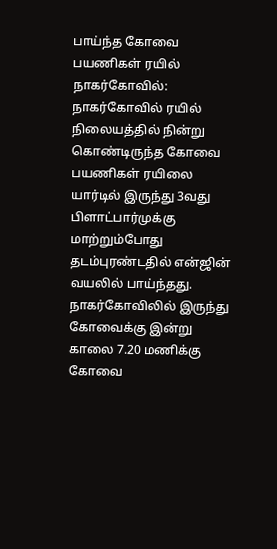பாய்ந்த கோவை பயணிகள் ரயில் நாகர்கோவில்: நாகர்கோவில் ரயில் நிலையத்தில் நின்று கொண்டிருந்த கோவை பயணிகள் ரயிலை யார்டில் இருந்து 3வது பிளாட்பார்முக்கு மாற்றும்போது தடம்புரண்டதில் என்ஜின் வயலில் பாய்ந்தது. நாகர்கோவிலில் இருந்து கோவைக்கு இன்று காலை 7.20 மணிக்கு கோவை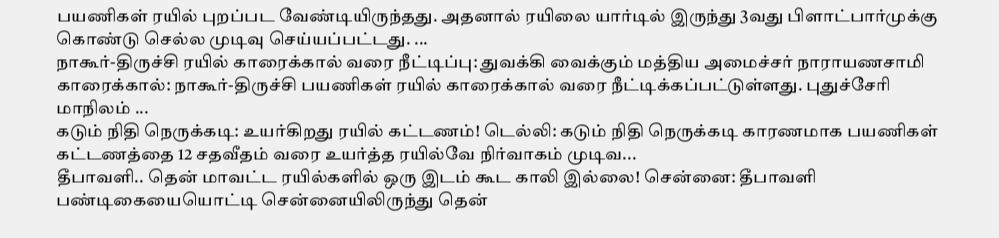பயணிகள் ரயில் புறப்பட வேண்டியிருந்தது. அதனால் ரயிலை யார்டில் இருந்து 3வது பிளாட்பார்முக்கு கொண்டு செல்ல முடிவு செய்யப்பட்டது. ...
நாகூர்-திருச்சி ரயில் காரைக்கால் வரை நீட்டிப்பு: துவக்கி வைக்கும் மத்திய அமைச்சர் நாராயணசாமி காரைக்கால்: நாகூர்-திருச்சி பயணிகள் ரயில் காரைக்கால் வரை நீட்டிக்கப்பட்டுள்ளது. புதுச்சேரி மாநிலம் ...
கடும் நிதி நெருக்கடி: உயர்கிறது ரயில் கட்டணம்! டெல்லி: கடும் நிதி நெருக்கடி காரணமாக பயணிகள் கட்டணத்தை 12 சதவீதம் வரை உயர்த்த ரயில்வே நிர்வாகம் முடிவ...
தீபாவளி.. தென் மாவட்ட ரயில்களில் ஒரு இடம் கூட காலி இல்லை! சென்னை: தீபாவளி பண்டிகையையொட்டி சென்னையிலிருந்து தென்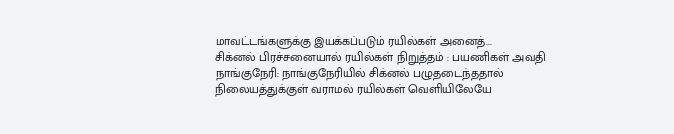மாவட்டங்களுக்கு இயக்கப்படும் ரயில்கள் அனைத்...
சிக்னல் பிரச்சனையால் ரயில்கள் நிறுத்தம் : பயணிகள் அவதி நாங்குநேரி: நாங்குநேரியில் சிக்னல் பழுதடைந்ததால் நிலையத்துக்குள் வராமல் ரயில்கள் வெளியிலேயே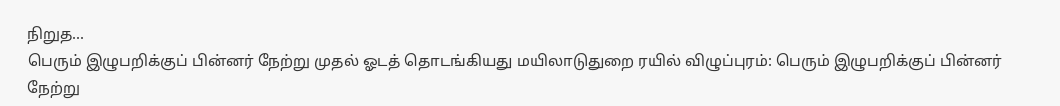நிறுத...
பெரும் இழுபறிக்குப் பின்னர் நேற்று முதல் ஓடத் தொடங்கியது மயிலாடுதுறை ரயில் விழுப்புரம்: பெரும் இழுபறிக்குப் பின்னர் நேற்று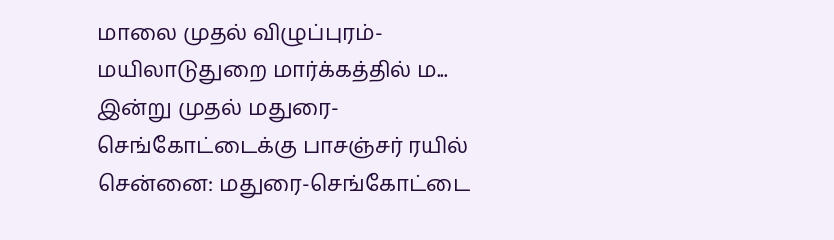மாலை முதல் விழுப்புரம்- மயிலாடுதுறை மார்க்கத்தில் ம...
இன்று முதல் மதுரை-செங்கோட்டைக்கு பாசஞ்சர் ரயில் சென்னை: மதுரை-செங்கோட்டை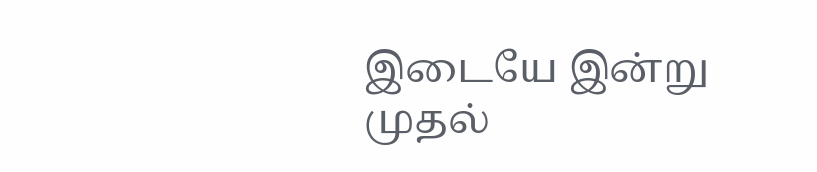இடையே இன்று முதல்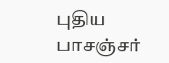புதிய பாசஞ்சர்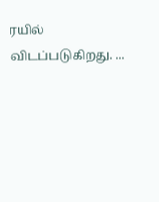ரயில் விடப்படுகிறது. ...